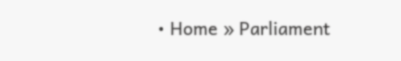• Home » Parliament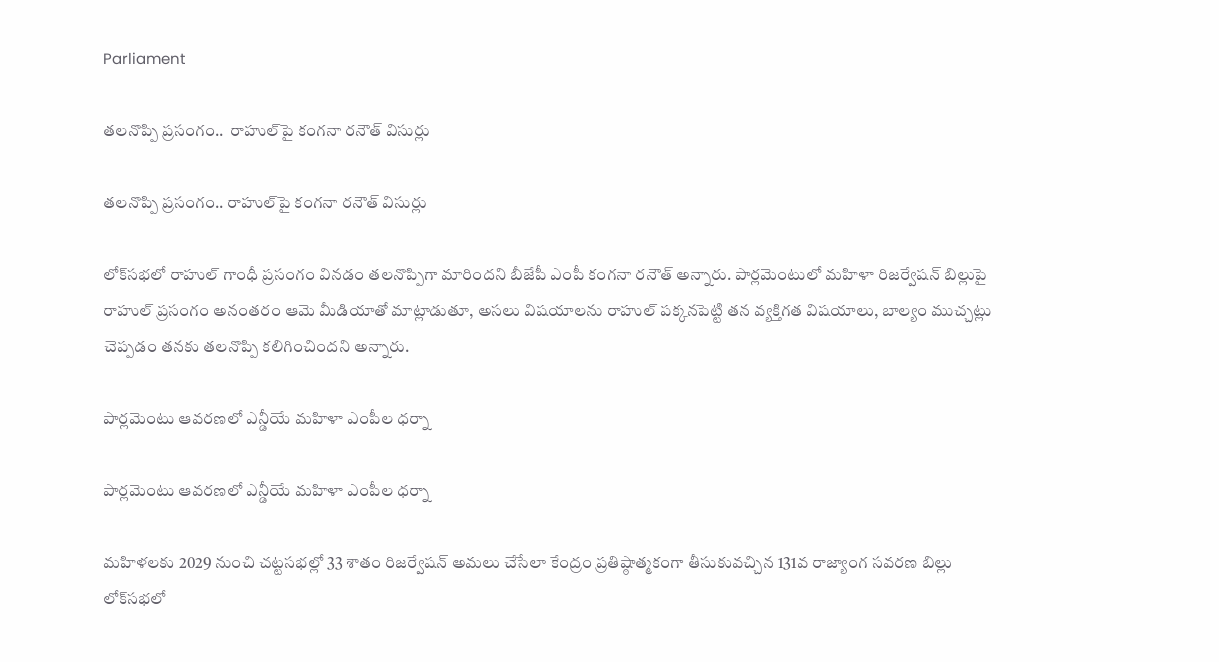Parliament

తలనొప్పి ప్రసంగం..  రాహుల్‌పై కంగనా రనౌత్ విసుర్లు

తలనొప్పి ప్రసంగం.. రాహుల్‌పై కంగనా రనౌత్ విసుర్లు

లోక్‌సభలో రాహుల్ గాంధీ ప్రసంగం వినడం తలనొప్పిగా మారిందని బీజేపీ ఎంపీ కంగనా రనౌత్ అన్నారు. పార్లమెంటులో మహిళా రిజర్వేషన్‌ బిల్లుపై రాహుల్ ప్రసంగం అనంతరం ఆమె మీడియాతో మాట్లాడుతూ, అసలు విషయాలను రాహుల్ పక్కనపెట్టి తన వ్యక్తిగత విషయాలు, బాల్యం ముచ్చట్లు చెప్పడం తనకు తలనొప్పి కలిగించిందని అన్నారు.

పార్లమెంటు ఆవరణలో ఎన్డీయే మహిళా ఎంపీల ధర్నా

పార్లమెంటు ఆవరణలో ఎన్డీయే మహిళా ఎంపీల ధర్నా

మహిళలకు 2029 నుంచి చట్టసభల్లో 33 శాతం రిజర్వేషన్ అమలు చేసేలా కేంద్రం ప్రతిష్ఠాత్మకంగా తీసుకువచ్చిన 131వ రాజ్యాంగ సవరణ బిల్లు లోక్‌సభలో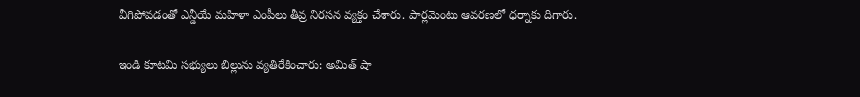వీగిపోవడంతో ఎన్డీయే మహిళా ఎంపీలు తీవ్ర నిరసన వ్యక్తం చేశారు. పార్లమెంటు ఆవరణలో ధర్నాకు దిగారు.

ఇండి కూటమి సభ్యులు బిల్లును వ్యతిరేకించారు: అమిత్‌ షా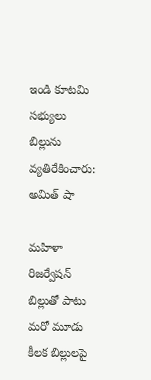ఇండి కూటమి సభ్యులు బిల్లును వ్యతిరేకించారు: అమిత్‌ షా

మహిళా రిజర్వేషన్ బిల్లుతో పాటు మరో మూడు కీలక బిల్లులపై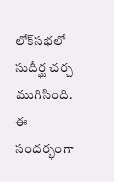లోక్‌సభలో సుదీర్ఘ చర్చ ముగిసింది. ఈ సందర్భంగా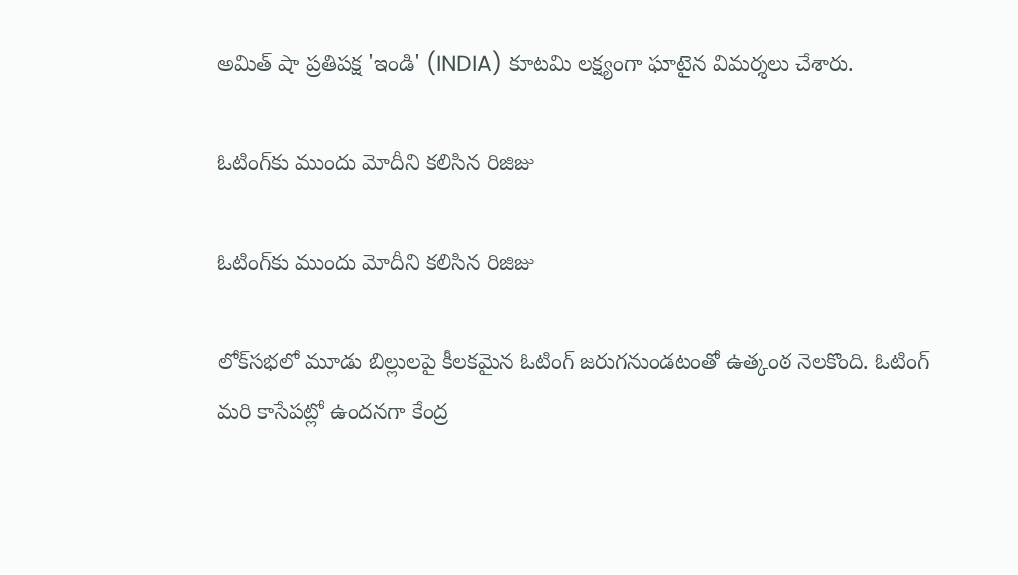అమిత్ షా ప్రతిపక్ష 'ఇండి' (INDIA) కూటమి లక్ష్యంగా ఘాటైన విమర్శలు చేశారు.

ఓటింగ్‌కు ముందు మోదీని కలిసిన రిజిజు

ఓటింగ్‌కు ముందు మోదీని కలిసిన రిజిజు

లోక్‌సభలో మూడు బిల్లులపై కీలకమైన ఓటింగ్ జరుగనుండటంతో ఉత్కంఠ నెలకొంది. ఓటింగ్‌ మరి కాసేపట్లో ఉందనగా కేంద్ర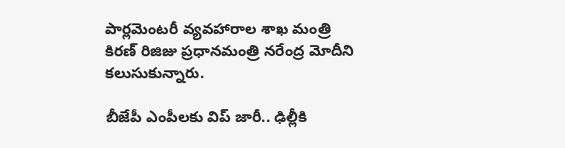పార్లమెంటరీ వ్యవహారాల శాఖ మంత్రి కిరణ్ రిజిజు ప్రధానమంత్రి నరేంద్ర మోదీని కలుసుకున్నారు.

బీజేపీ ఎంపీలకు విప్ జారీ.. ఢిల్లీకి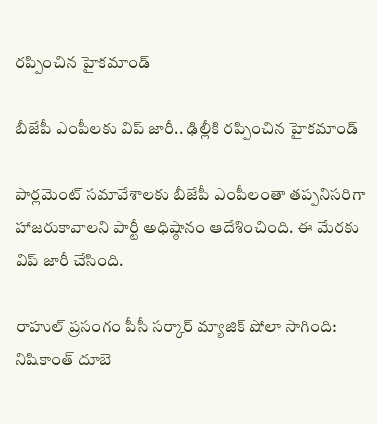రప్పించిన హైకమాండ్

బీజేపీ ఎంపీలకు విప్ జారీ.. ఢిల్లీకి రప్పించిన హైకమాండ్

పార్లమెంట్ సమావేశాలకు బీజేపీ ఎంపీలంతా తప్పనిసరిగా హాజరుకావాలని పార్టీ అధిష్ఠానం ఆదేశించింది. ఈ మేరకు విప్ జారీ చేసింది.

రాహుల్‌ ప్రసంగం పీసీ సర్కార్‌ మ్యాజిక్‌ షోలా సాగింది: నిషికాంత్‌ దూబె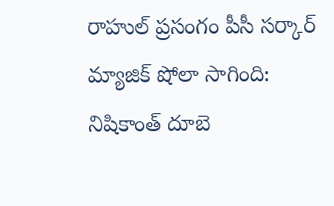రాహుల్‌ ప్రసంగం పీసీ సర్కార్‌ మ్యాజిక్‌ షోలా సాగింది: నిషికాంత్‌ దూబె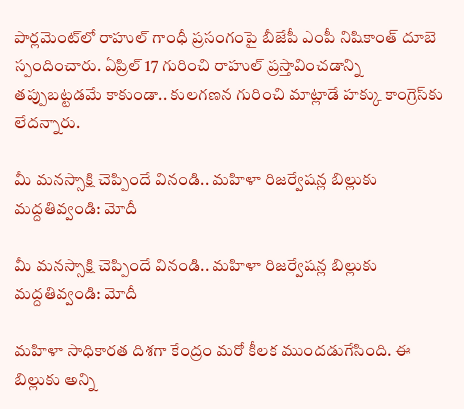పార్లమెంట్‌లో రాహుల్ గాంధీ ప్రసంగంపై బీజేపీ ఎంపీ నిషికాంత్ దూబె స్పందించారు. ఏప్రిల్ 17 గురించి రాహుల్ ప్రస్తావించడాన్ని తప్పుబట్టడమే కాకుండా.. కులగణన గురించి మాట్లాడే హక్కు కాంగ్రెస్‌కు లేదన్నారు.

మీ మనస్సాక్షి చెప్పిందే వినండి.. మహిళా రిజర్వేషన్ల బిల్లుకు మద్దతివ్వండి: మోదీ

మీ మనస్సాక్షి చెప్పిందే వినండి.. మహిళా రిజర్వేషన్ల బిల్లుకు మద్దతివ్వండి: మోదీ

మహిళా సాధికారత దిశగా కేంద్రం మరో కీలక ముందడుగేసింది. ఈ బిల్లుకు అన్ని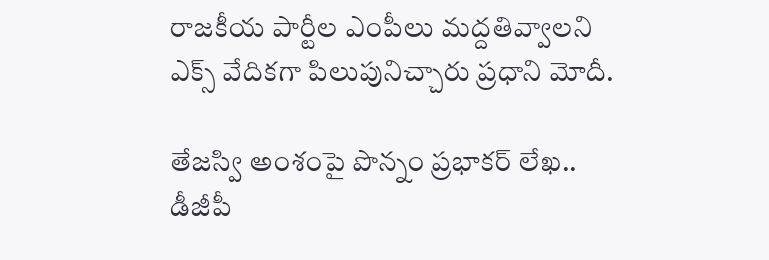రాజకీయ పార్టీల ఎంపీలు మద్దతివ్వాలని ఎక్స్ వేదికగా పిలుపునిచ్చారు ప్రధాని మోదీ.

తేజస్వి అంశంపై పొన్నం ప్రభాకర్ లేఖ.. డీజీపీ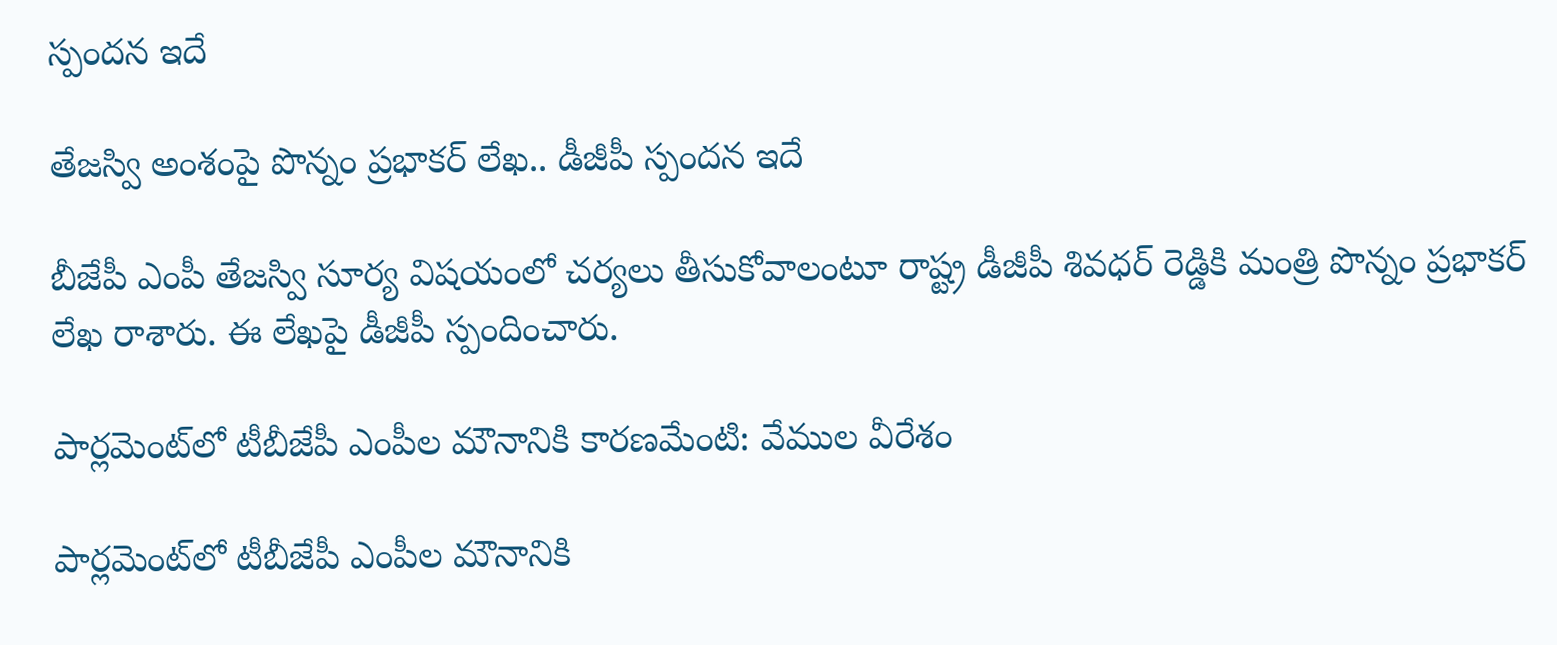స్పందన ఇదే

తేజస్వి అంశంపై పొన్నం ప్రభాకర్ లేఖ.. డీజీపీ స్పందన ఇదే

బీజేపీ ఎంపీ తేజస్వి సూర్య విషయంలో చర్యలు తీసుకోవాలంటూ రాష్ట్ర డీజీపీ శివధర్ రెడ్డికి మంత్రి పొన్నం ప్రభాకర్ లేఖ రాశారు. ఈ లేఖపై డీజీపీ స్పందించారు.

పార్లమెంట్‌లో టీబీజేపీ ఎంపీల మౌనానికి కారణమేంటి: వేముల వీరేశం

పార్లమెంట్‌లో టీబీజేపీ ఎంపీల మౌనానికి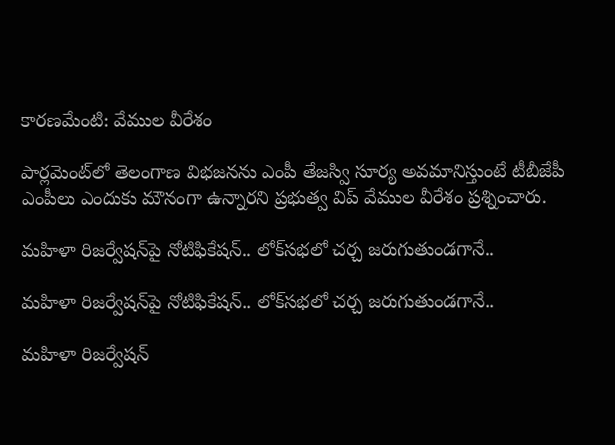కారణమేంటి: వేముల వీరేశం

పార్లమెంట్‌లో తెలంగాణ విభజనను ఎంపీ తేజస్వి సూర్య అవమానిస్తుంటే టీబీజేపీ ఎంపీలు ఎందుకు మౌనంగా ఉన్నారని ప్రభుత్వ విప్ వేముల వీరేశం ప్రశ్నించారు.

మహిళా రిజర్వేషన్‌పై నోటిఫికేషన్.. లోక్‌సభలో చర్చ జరుగుతుండగానే..

మహిళా రిజర్వేషన్‌పై నోటిఫికేషన్.. లోక్‌సభలో చర్చ జరుగుతుండగానే..

మహిళా రిజర్వేషన్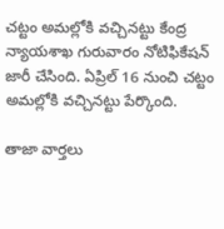చట్టం అమల్లోకి వచ్చినట్టు కేంద్ర న్యాయశాఖ గురువారం నోటిఫికేషన్ జారీ చేసింది. ఏప్రిల్ 16 నుంచి చట్టం అమల్లోకి వచ్చినట్టు పేర్కొంది.

తాజా వార్తలు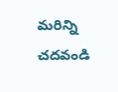మరిన్ని చదవండి